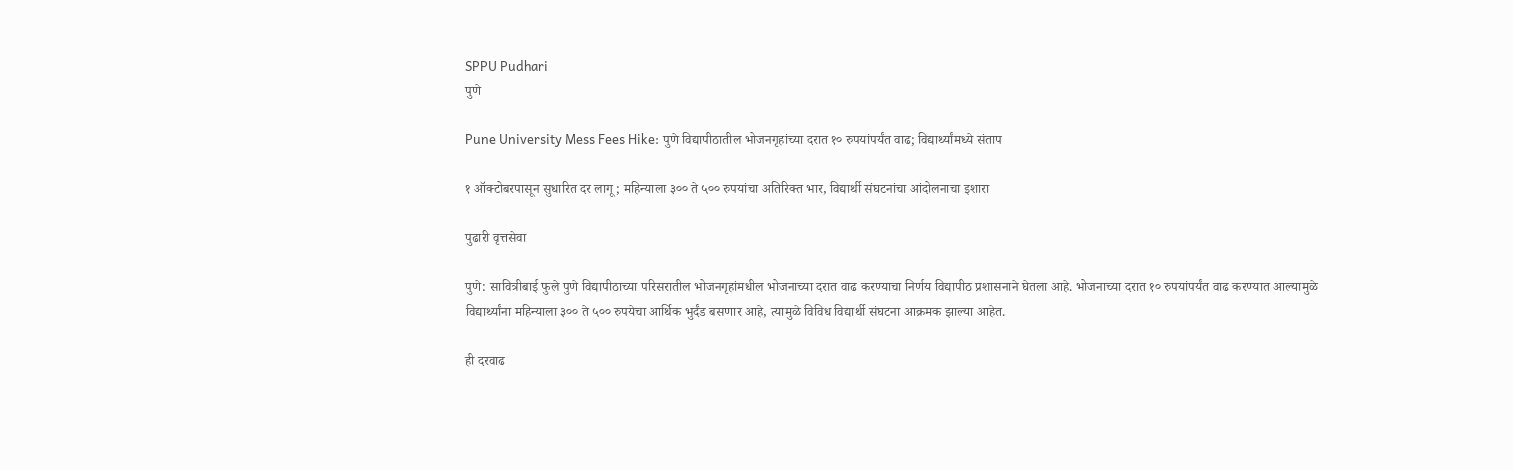SPPU Pudhari
पुणे

Pune University Mess Fees Hike: पुणे विद्यापीठातील भोजनगृहांच्या दरात १० रुपयांपर्यंत वाढ; विद्यार्थ्यांमध्ये संताप

१ ऑक्टोबरपासून सुधारित दर लागू; महिन्याला ३०० ते ५०० रुपयांचा अतिरिक्त भार, विद्यार्थी संघटनांचा आंदोलनाचा इशारा

पुढारी वृत्तसेवा

पुणे: सावित्रीबाई फुले पुणे विद्यापीठाच्या परिसरातील भोजनगृहांमधील भोजनाच्या दरात वाढ करण्याचा निर्णय विद्यापीठ प्रशासनाने घेतला आहे. भोजनाच्या दरात १० रुपयांपर्यंत वाढ करण्यात आल्यामुळे विद्यार्थ्यांना महिन्याला ३०० ते ५०० रुपयेचा आर्थिक भुर्दंड बसणार आहे, त्यामुळे विविध विद्यार्थी संघटना आक्रमक झाल्या आहेत.

ही दरवाढ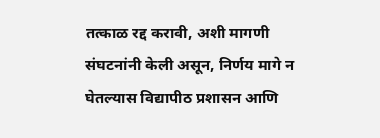तत्काळ रद्द करावी, अशी मागणी संघटनांनी केली असून, निर्णय मागे न घेतल्यास विद्यापीठ प्रशासन आणि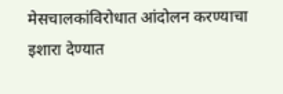मेसचालकांविरोधात आंदोलन करण्याचा इशारा देण्यात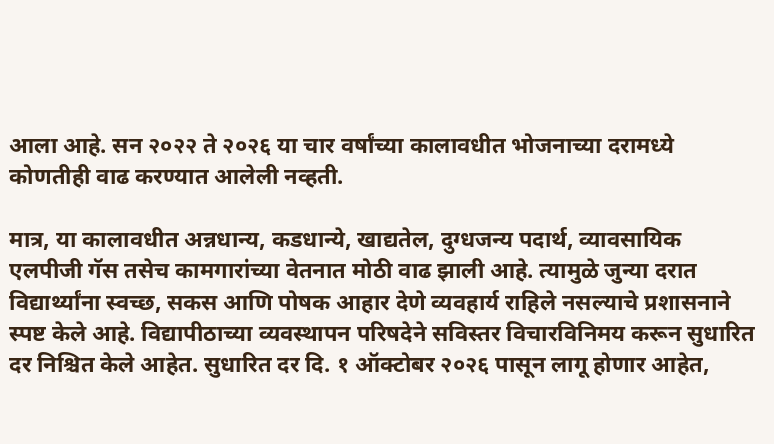आला आहे. सन २०२२ ते २०२६ या चार वर्षांच्या कालावधीत भोजनाच्या दरामध्ये कोणतीही वाढ करण्यात आलेली नव्हती.

मात्र, या कालावधीत अन्नधान्य, कडधान्ये, खाद्यतेल, दुग्धजन्य पदार्थ, व्यावसायिक एलपीजी गॅस तसेच कामगारांच्या वेतनात मोठी वाढ झाली आहे. त्यामुळे जुन्या दरात विद्यार्थ्यांना स्वच्छ, सकस आणि पोषक आहार देणे व्यवहार्य राहिले नसल्याचे प्रशासनाने स्पष्ट केले आहे. विद्यापीठाच्या व्यवस्थापन परिषदेने सविस्तर विचारविनिमय करून सुधारित दर निश्चित केले आहेत. सुधारित दर दि. १ ऑक्टोबर २०२६ पासून लागू होणार आहेत,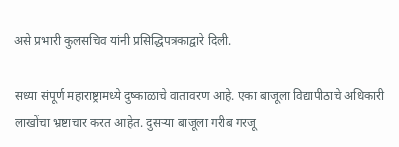असे प्रभारी कुलसचिव यांनी प्रसिद्धिपत्रकाद्वारे दिली.

सध्या संपूर्ण महाराष्ट्रामध्ये दुष्काळाचे वातावरण आहे. एका बाजूला विद्यापीठाचे अधिकारी लाखोंचा भ्रष्टाचार करत आहेत. दुसऱ्या बाजूला गरीब गरजू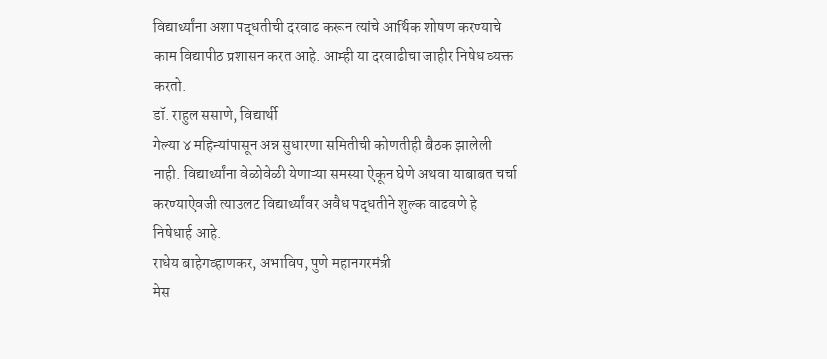विद्यार्थ्यांना अशा पद्धतीची दरवाढ करून त्यांचे आर्थिक शोषण करण्याचे काम विद्यापीठ प्रशासन करत आहे. आम्ही या दरवाढीचा जाहीर निषेध व्यक्त करतो.
डॉ. राहुल ससाणे, विद्यार्थी
गेल्या ४ महिन्यांपासून अन्न सुधारणा समितीची कोणतीही बैठक झालेली नाही. विद्यार्थ्यांना वेळोवेळी येणाऱ्या समस्या ऐकून घेणे अथवा याबाबत चर्चा करण्याऐवजी त्याउलट विद्यार्थ्यांवर अवैध पद्धतीने शुल्क वाढवणे हे निषेधार्ह आहे.
राधेय बाहेगव्हाणकर, अभाविप, पुणे महानगरमंत्री
मेस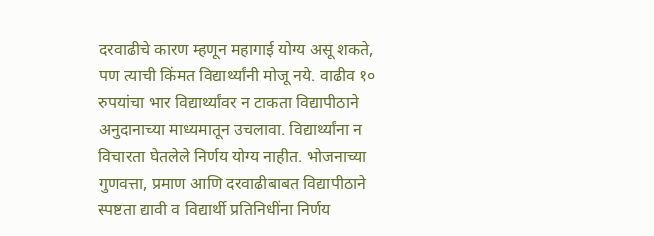दरवाढीचे कारण म्हणून महागाई योग्य असू शकते, पण त्याची किंमत विद्यार्थ्यांनी मोजू नये. वाढीव १० रुपयांचा भार विद्यार्थ्यांवर न टाकता विद्यापीठाने अनुदानाच्या माध्यमातून उचलावा. विद्यार्थ्यांना न विचारता घेतलेले निर्णय योग्य नाहीत. भोजनाच्या गुणवत्ता, प्रमाण आणि दरवाढीबाबत विद्यापीठाने स्पष्टता द्यावी व विद्यार्थी प्रतिनिधींना निर्णय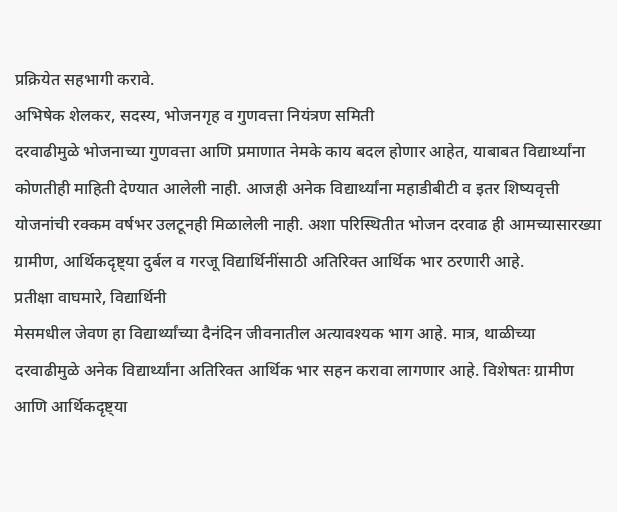प्रक्रियेत सहभागी करावे.
अभिषेक शेलकर, सदस्य, भोजनगृह व गुणवत्ता नियंत्रण समिती
दरवाढीमुळे भोजनाच्या गुणवत्ता आणि प्रमाणात नेमके काय बदल होणार आहेत, याबाबत विद्यार्थ्यांना कोणतीही माहिती देण्यात आलेली नाही. आजही अनेक विद्यार्थ्यांना महाडीबीटी व इतर शिष्यवृत्ती योजनांची रक्कम वर्षभर उलटूनही मिळालेली नाही. अशा परिस्थितीत भोजन दरवाढ ही आमच्यासारख्या ग्रामीण, आर्थिकदृष्ट्या दुर्बल व गरजू विद्यार्थिनींसाठी अतिरिक्त आर्थिक भार ठरणारी आहे.
प्रतीक्षा वाघमारे, विद्यार्थिनी
मेसमधील जेवण हा विद्यार्थ्यांच्या दैनंदिन जीवनातील अत्यावश्यक भाग आहे. मात्र, थाळीच्या दरवाढीमुळे अनेक विद्यार्थ्यांना अतिरिक्त आर्थिक भार सहन करावा लागणार आहे. विशेषतः ग्रामीण आणि आर्थिकदृष्ट्या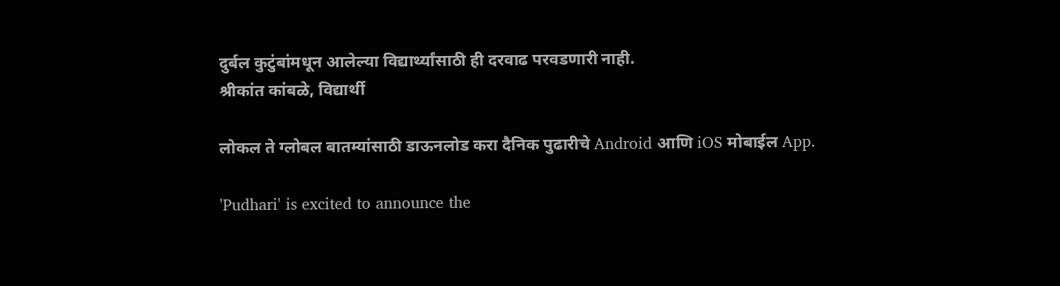दुर्बल कुटुंबांमधून आलेल्या विद्यार्थ्यांसाठी ही दरवाढ परवडणारी नाही.
श्रीकांत कांबळे, विद्यार्थी

लोकल ते ग्लोबल बातम्यांसाठी डाऊनलोड करा दैनिक पुढारीचे Android आणि iOS मोबाईल App.

'Pudhari' is excited to announce the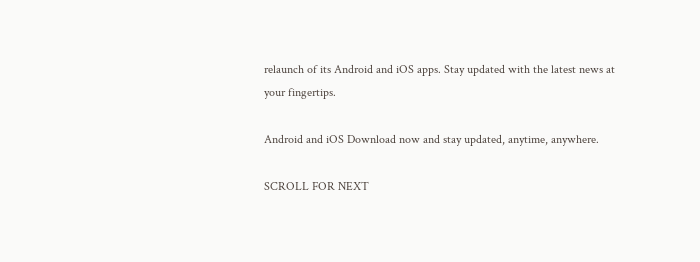relaunch of its Android and iOS apps. Stay updated with the latest news at your fingertips.

Android and iOS Download now and stay updated, anytime, anywhere.

SCROLL FOR NEXT